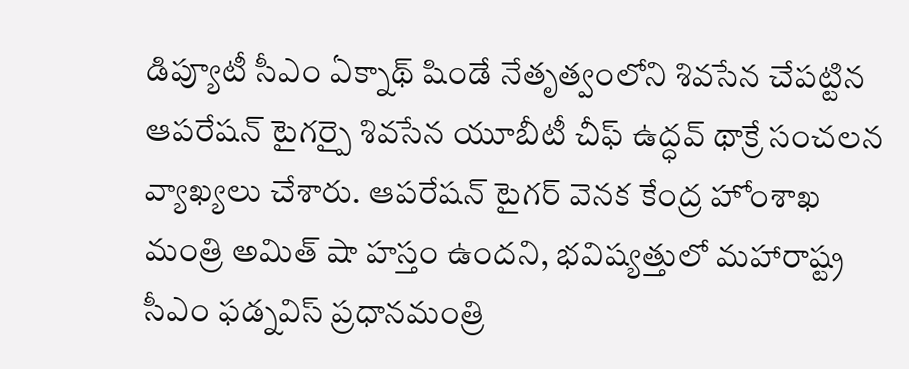డిప్యూటీ సీఎం ఏక్నాథ్ షిండే నేతృత్వంలోని శివసేన చేపట్టిన ఆపరేషన్ టైగర్పై శివసేన యూబీటీ చీఫ్ ఉద్ధవ్ థాక్రే సంచలన వ్యాఖ్యలు చేశారు. ఆపరేషన్ టైగర్ వెనక కేంద్ర హోంశాఖ మంత్రి అమిత్ షా హస్తం ఉందని, భవిష్యత్తులో మహారాష్ట్ర సీఎం ఫడ్నవిస్ ప్రధానమంత్రి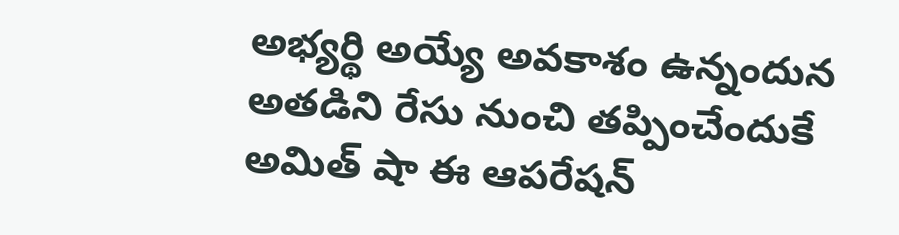అభ్యర్థి అయ్యే అవకాశం ఉన్నందున అతడిని రేసు నుంచి తప్పించేందుకే అమిత్ షా ఈ ఆపరేషన్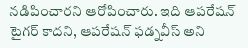నడిపించారని ఆరోపించారు. ఇది ఆపరేషన్ టైగర్ కాదని, ఆపరేషన్ ఫడ్నవీస్ అని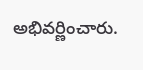అభివర్ణించారు.